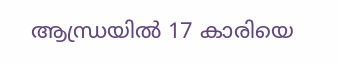ആന്ധ്രയിൽ 17 കാരിയെ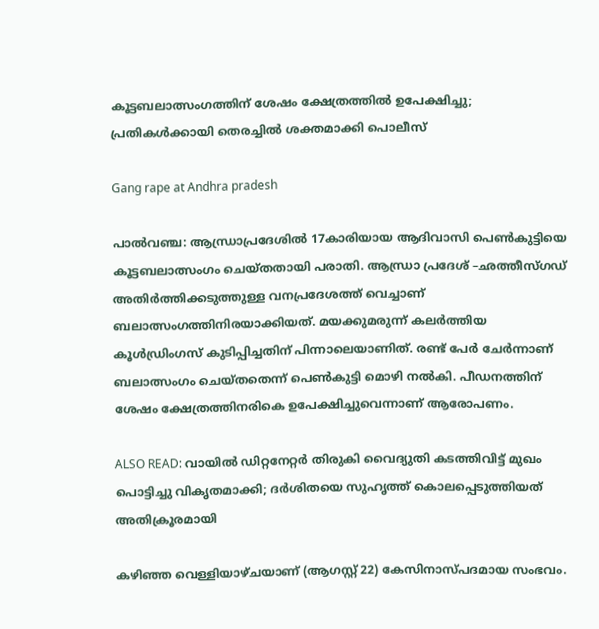കൂട്ടബലാത്സംഗത്തിന് ശേഷം ക്ഷേത്രത്തിൽ ഉപേക്ഷിച്ചു; പ്രതികള്‍ക്കായി തെരച്ചില്‍ ശക്തമാക്കി പൊലീസ്

Gang rape at Andhra pradesh

പാൽവഞ്ച: ആന്ധ്രാപ്രദേശില്‍ 17കാരിയായ ആദിവാസി പെൺകുട്ടിയെ കൂട്ടബലാത്സംഗം ചെയ്തതായി പരാതി. ആന്ധ്രാ പ്രദേശ് –ഛത്തീസ്ഗഡ് അതിർത്തിക്കടുത്തുള്ള വനപ്രദേശത്ത് വെച്ചാണ് ബലാത്സംഗത്തിനിരയാക്കിയത്. മയക്കുമരുന്ന് കലർത്തിയ കൂള്‍ഡ്രിംഗസ് കുടിപ്പിച്ചതിന് പിന്നാലെയാണിത്. രണ്ട് പേർ ചേർന്നാണ് ബലാത്സംഗം ചെയ്തതെന്ന് പെണ്‍കുട്ടി മൊ‍ഴി നല്‍കി. പീഡനത്തിന് ശേഷം ക്ഷേത്രത്തിനരികെ ഉപേക്ഷിച്ചുവെന്നാണ് ആരോപണം.

ALSO READ: വായില്‍ ഡിറ്റനേറ്റര്‍ തിരുകി വൈദ്യുതി കടത്തിവിട്ട് മുഖം പൊട്ടിച്ചു വികൃതമാക്കി; ദര്‍ശിതയെ സുഹൃത്ത് കൊലപ്പെടുത്തിയത് അതിക്രൂരമായി

ക‍ഴിഞ്ഞ വെള്ളിയാഴ്ചയാണ് (ആഗസ്റ്റ് 22) കേസിനാസ്പദമായ സംഭവം.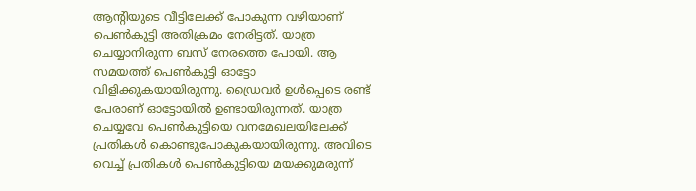ആൻ്റിയുടെ വീട്ടിലേക്ക് പോകുന്ന വ‍ഴിയാണ് പെണ്‍കുട്ടി അതിക്രമം നേരിട്ടത്. യാത്ര ചെയ്യാനിരുന്ന ബസ് നേരത്തെ പോയി. ആ സമയത്ത് പെണ്‍കുട്ടി ഓട്ടോ വിളിക്കുകയായിരുന്നു. ഡ്രൈവർ ഉൾപ്പെടെ രണ്ട് പേരാണ് ഓട്ടോയില്‍ ഉണ്ടായിരുന്നത്. യാത്ര ചെയ്യവേ പെണ്‍കുട്ടിയെ വനമേഖലയിലേക്ക് പ്രതികള്‍ കൊണ്ടുപോകുകയായിരുന്നു. അവിടെ വെച്ച് പ്രതികള്‍ പെണ്‍കുട്ടിയെ മയക്കുമരുന്ന്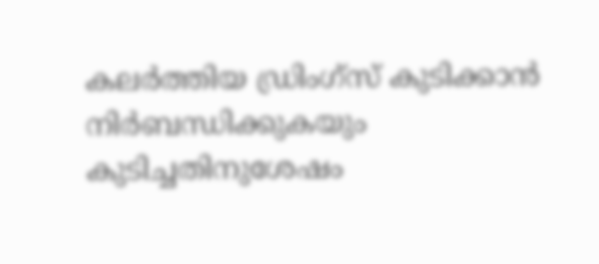കലർത്തിയ ഡ്രിംഗ്സ് കുടിക്കാൻ നിർബന്ധിക്കുകയും കുടിച്ചതിനുശേഷം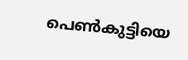പെണ്‍കുട്ടിയെ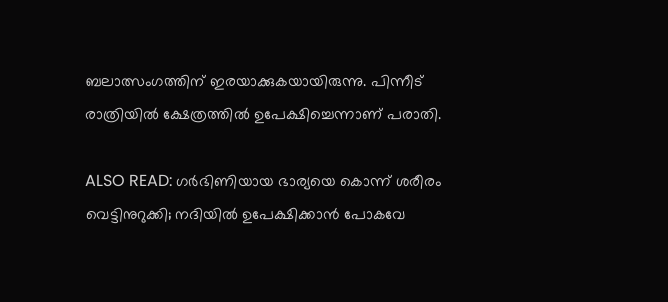ബലാത്സംഗത്തിന് ഇരയാക്കുകയായിരുന്നു. പിന്നീട് രാത്രിയിൽ ക്ഷേത്രത്തിൽ ഉപേക്ഷിച്ചെന്നാണ് പരാതി.

ALSO READ: ഗർഭിണിയായ ഭാര്യയെ കൊന്ന് ശരീരം വെട്ടിനുറുക്കി; നദിയിൽ ഉപേക്ഷിക്കാൻ പോകവേ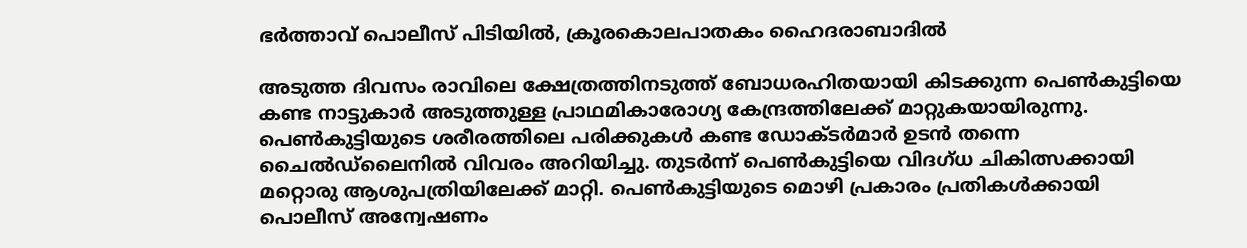ഭർത്താവ് പൊലീസ് പിടിയിൽ, ക്രൂരകൊലപാതകം ഹൈദരാബാദിൽ

അടുത്ത ദിവസം രാവിലെ ക്ഷേത്രത്തിനടുത്ത് ബോധരഹിതയായി കിടക്കുന്ന പെൺകുട്ടിയെ കണ്ട നാട്ടുകാർ അടുത്തുള്ള പ്രാഥമികാരോഗ്യ കേന്ദ്രത്തിലേക്ക് മാറ്റുകയായിരുന്നു. പെണ്‍കുട്ടിയുടെ ശരീരത്തിലെ പരിക്കുകള്‍ കണ്ട ഡോക്ടർമാർ ഉടൻ തന്നെ ചൈൽഡ്‌ലൈനില്‍ വിവരം അറിയിച്ചു. തുടർന്ന് പെൺകുട്ടിയെ വിദഗ്ധ ചികിത്സക്കായി മറ്റൊരു ആശുപത്രിയിലേക്ക് മാറ്റി. പെണ്‍കുട്ടിയുടെ മൊ‍ഴി പ്രകാരം പ്രതികള്‍ക്കായി പൊലീസ് അന്വേഷണം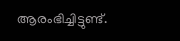ആരംഭിച്ചിട്ടുണ്ട്.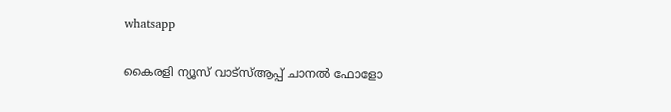whatsapp

കൈരളി ന്യൂസ് വാട്‌സ്ആപ്പ് ചാനല്‍ ഫോളോ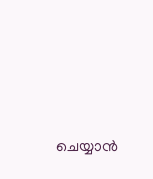ചെയ്യാന്‍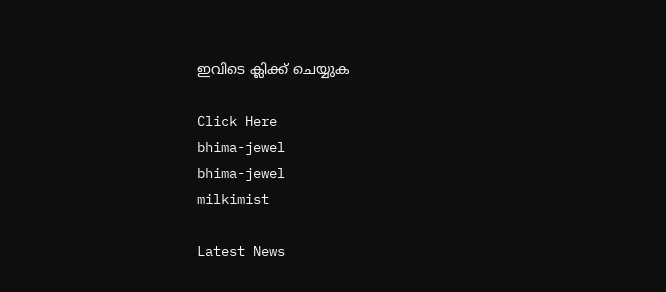ഇവിടെ ക്ലിക്ക് ചെയ്യുക

Click Here
bhima-jewel
bhima-jewel
milkimist

Latest News